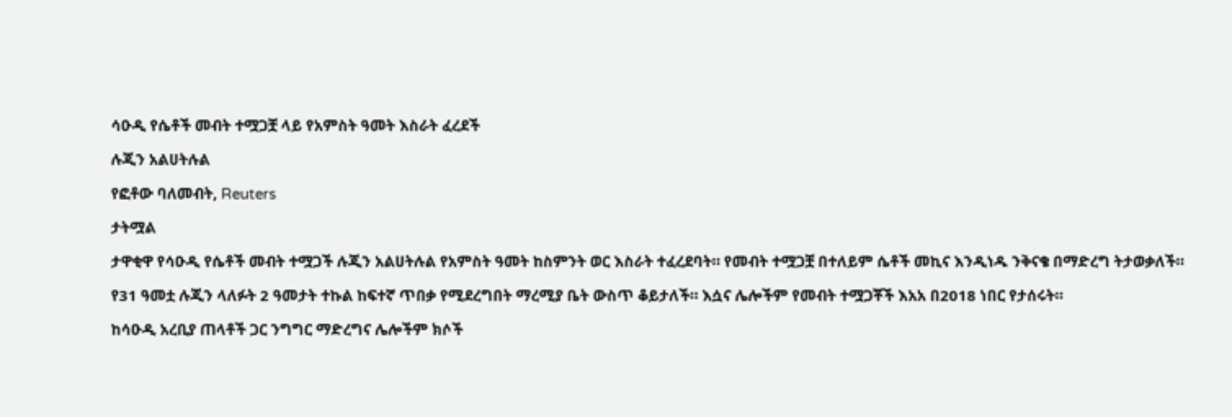ሳዑዲ የሴቶች መብት ተሟጋቿ ላይ የአምስት ዓመት እስራት ፈረደች

ሉጂን አልሀትሉል

የፎቶው ባለመብት, Reuters

ታትሟል

ታዋቂዋ የሳዑዲ የሴቶች መብት ተሟጋች ሉጂን አልሀትሉል የአምስት ዓመት ከስምንት ወር እስራት ተፈረደባት። የመብት ተሟጋቿ በተለይም ሴቶች መኪና እንዲነዱ ንቅናቄ በማድረግ ትታወቃለች።

የ31 ዓመቷ ሉጂን ላለፉት 2 ዓመታት ተኩል ከፍተኛ ጥበቃ የሚደረግበት ማረሚያ ቤት ውስጥ ቆይታለች። እሷና ሌሎችም የመብት ተሟጋቾች እአአ በ2018 ነበር የታሰሩት።

ከሳዑዲ አረቢያ ጠላቶች ጋር ንግግር ማድረግና ሌሎችም ክሶች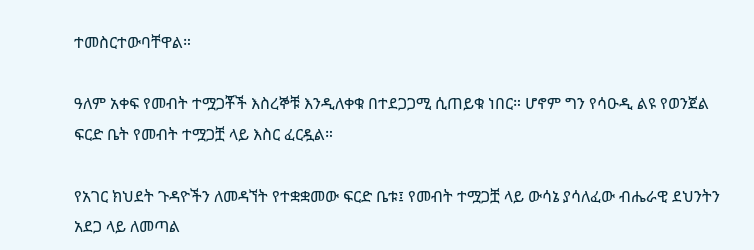ተመስርተውባቸዋል።

ዓለም አቀፍ የመብት ተሟጋቾች እስረኞቹ እንዲለቀቁ በተደጋጋሚ ሲጠይቁ ነበር። ሆኖም ግን የሳዑዲ ልዩ የወንጀል ፍርድ ቤት የመብት ተሟጋቿ ላይ እስር ፈርዷል።

የአገር ክህደት ጉዳዮችን ለመዳኘት የተቋቋመው ፍርድ ቤቱ፤ የመብት ተሟጋቿ ላይ ውሳኔ ያሳለፈው ብሔራዊ ደህንትን አደጋ ላይ ለመጣል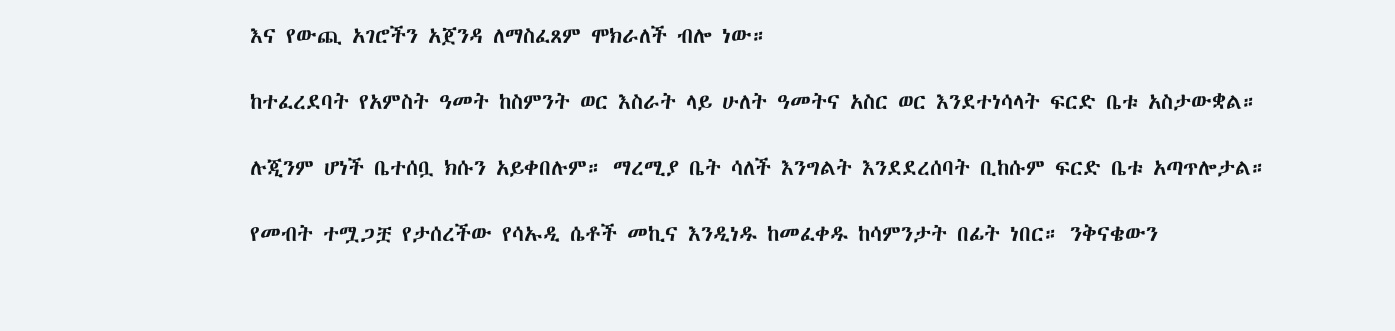እና የውጪ አገሮችን አጀንዳ ለማስፈጸም ሞክራለች ብሎ ነው።

ከተፈረደባት የአምስት ዓመት ከስምንት ወር እስራት ላይ ሁለት ዓመትና አስር ወር እንደተነሳላት ፍርድ ቤቱ አስታውቋል።

ሉጂንም ሆነች ቤተሰቧ ክሱን አይቀበሉም። ማረሚያ ቤት ሳለች እንግልት እንደደረሰባት ቢከሱም ፍርድ ቤቱ አጣጥሎታል።

የመብት ተሟጋቿ የታሰረችው የሳኡዲ ሴቶች መኪና እንዲነዱ ከመፈቀዱ ከሳምንታት በፊት ነበር። ንቅናቄውን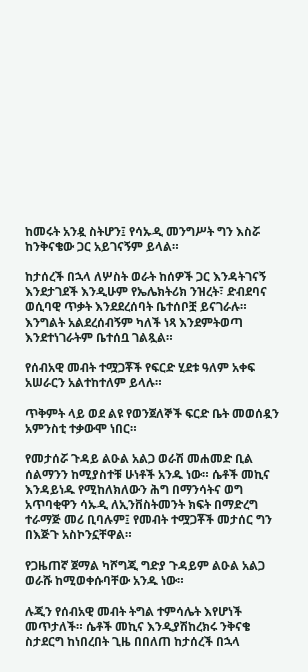ከመሩት አንዷ ስትሆን፤ የሳኡዲ መንግሥት ግን እስሯ ከንቅናቄው ጋር አይገናኝም ይላል።

ከታሰረች በኋላ ለሦስት ወራት ከሰዎች ጋር እንዳትገናኝ እንደታገደች እንዲሁም የኤሌክትሪክ ንዝረት፣ ድብደባና ወሲባዊ ጥቃት እንደደረሰባት ቤተሰቦቿ ይናገራሉ። እንግልት አልደረሰብኝም ካለች ነጻ እንደምትወጣ እንደተነገራትም ቤተሰቧ ገልጿል።

የሰብአዊ መብት ተሟጋቾች የፍርድ ሂደቱ ዓለም አቀፍ አሠራርን አልተከተለም ይላሉ።

ጥቅምት ላይ ወደ ልዩ የወንጀለኞች ፍርድ ቤት መወሰዷን አምንስቲ ተቃውሞ ነበር።

የመታሰሯ ጉዳይ ልዑል አልጋ ወራሽ መሐመድ ቢል ሰልማንን ከሚያስተቹ ሁነቶች አንዱ ነው። ሴቶች መኪና እንዳይነዱ የሚከለክለውን ሕግ በማንሳትና ወግ አጥባቂዋን ሳኡዲ ለኢንቨስትመንት ክፍት በማድረግ ተራማጅ መሪ ቢባሉም፤ የመብት ተሟጋቾች መታሰር ግን በእጅጉ አስኮንኗቸዋል።

የጋዜጠኛ ጀማል ካሾግጂ ግድያ ጉዳይም ልዑል አልጋ ወራሹ ከሚወቀሱባቸው አንዱ ነው።

ሉጂን የሰብአዊ መብት ትግል ተምሳሌት እየሆነች መጥታለች። ሴቶች መኪና እንዲያሽከረክሩ ንቅናቄ ስታደርግ ከነበረበት ጊዜ በበለጠ ከታሰረች በኋላ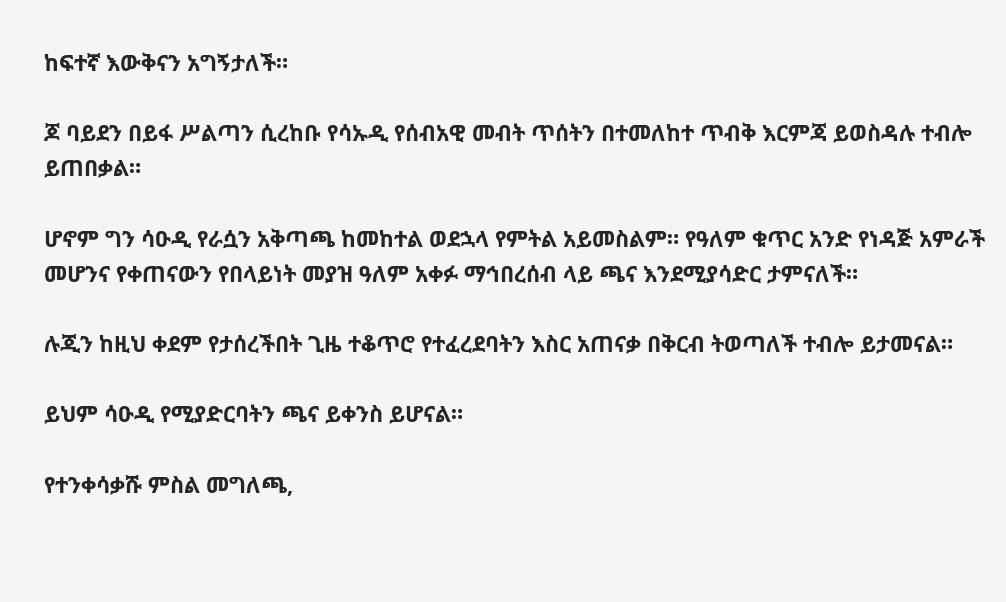ከፍተኛ እውቅናን አግኝታለች።

ጆ ባይደን በይፋ ሥልጣን ሲረከቡ የሳኡዲ የሰብአዊ መብት ጥሰትን በተመለከተ ጥብቅ እርምጃ ይወስዳሉ ተብሎ ይጠበቃል።

ሆኖም ግን ሳዑዲ የራሷን አቅጣጫ ከመከተል ወደኋላ የምትል አይመስልም። የዓለም ቁጥር አንድ የነዳጅ አምራች መሆንና የቀጠናውን የበላይነት መያዝ ዓለም አቀፉ ማኅበረሰብ ላይ ጫና እንደሚያሳድር ታምናለች።

ሉጂን ከዚህ ቀደም የታሰረችበት ጊዜ ተቆጥሮ የተፈረደባትን እስር አጠናቃ በቅርብ ትወጣለች ተብሎ ይታመናል።

ይህም ሳዑዲ የሚያድርባትን ጫና ይቀንስ ይሆናል።

የተንቀሳቃሹ ምስል መግለጫ,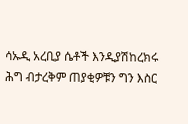ሳኡዲ አረቢያ ሴቶች እንዲያሽከረክሩ ሕግ ብታረቅም ጠያቂዎቹን ግን እስር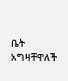ቤት አግዛቸዋለች